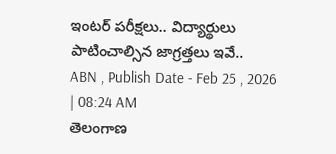ఇంటర్ పరీక్షలు.. విద్యార్థులు పాటించాల్సిన జాగ్రత్తలు ఇవే..
ABN , Publish Date - Feb 25 , 2026 | 08:24 AM
తెలంగాణ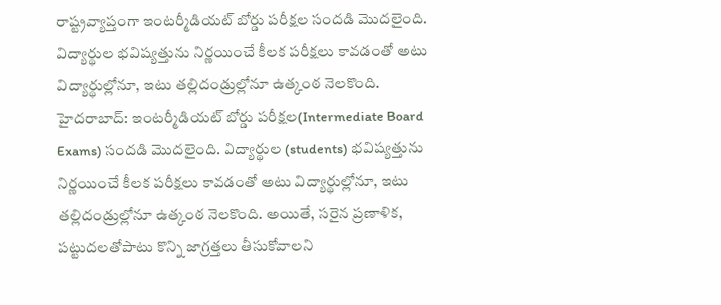రాష్ట్రవ్యాప్తంగా ఇంటర్మీడియట్ బోర్డు పరీక్షల సందడి మొదలైంది. విద్యార్థుల భవిష్యత్తును నిర్ణయించే కీలక పరీక్షలు కావడంతో అటు విద్యార్థుల్లోనూ, ఇటు తల్లిదండ్రుల్లోనూ ఉత్కంఠ నెలకొంది.
హైదరాబాద్: ఇంటర్మీడియట్ బోర్డు పరీక్షల(Intermediate Board Exams) సందడి మొదలైంది. విద్యార్థుల (students) భవిష్యత్తును నిర్ణయించే కీలక పరీక్షలు కావడంతో అటు విద్యార్థుల్లోనూ, ఇటు తల్లిదండ్రుల్లోనూ ఉత్కంఠ నెలకొంది. అయితే, సరైన ప్రణాళిక, పట్టుదలతోపాటు కొన్ని జాగ్రత్తలు తీసుకోవాలని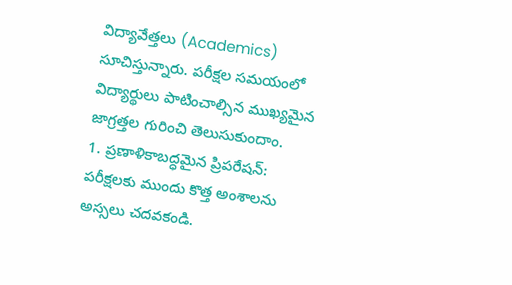విద్యావేత్తలు (Academics) సూచిస్తున్నారు. పరీక్షల సమయంలో విద్యార్థులు పాటించాల్సిన ముఖ్యమైన జాగ్రత్తల గురించి తెలుసుకుందాం.
1. ప్రణాళికాబద్ధమైన ప్రిపరేషన్:
పరీక్షలకు ముందు కొత్త అంశాలను అస్సలు చదవకండి.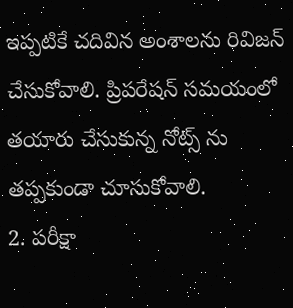ఇప్పటికే చదివిన అంశాలను రివిజన్ చేసుకోవాలి. ప్రిపరేషన్ సమయంలో తయారు చేసుకున్న నోట్స్ ను తప్పకుండా చూసుకోవాలి.
2. పరీక్షా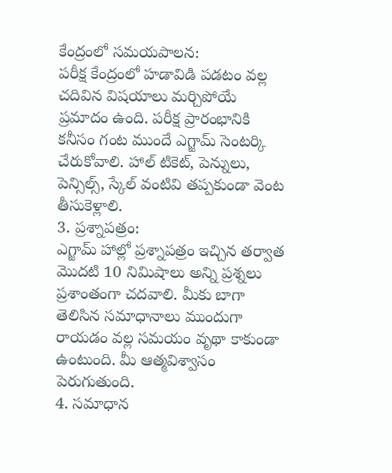కేంద్రంలో సమయపాలన:
పరీక్ష కేంద్రంలో హడావిడి పడటం వల్ల చదివిన విషయాలు మర్చిపోయే ప్రమాదం ఉంది. పరీక్ష ప్రారంభానికి కనీసం గంట ముందే ఎగ్జామ్ సెంటర్కి చేరుకోవాలి. హాల్ టికెట్, పెన్నులు, పెన్సిల్స్, స్కేల్ వంటివి తప్పకుండా వెంట తీసుకెళ్లాలి.
3. ప్రశ్నాపత్రం:
ఎగ్జామ్ హాల్లో ప్రశ్నాపత్రం ఇచ్చిన తర్వాత మొదటి 10 నిమిషాలు అన్ని ప్రశ్నలు ప్రశాంతంగా చదవాలి. మీకు బాగా తెలిసిన సమాధానాలు ముందుగా రాయడం వల్ల సమయం వృథా కాకుండా ఉంటుంది. మీ ఆత్మవిశ్వాసం పెరుగుతుంది.
4. సమాధాన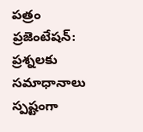పత్రం ప్రజెంటేషన్:
ప్రశ్నలకు సమాధానాలు స్పష్టంగా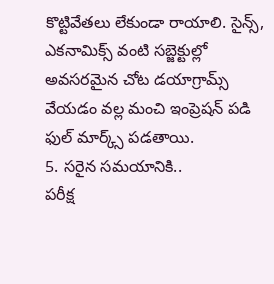కొట్టివేతలు లేకుండా రాయాలి. సైన్స్, ఎకనామిక్స్ వంటి సబ్జెక్టుల్లో అవసరమైన చోట డయాగ్రామ్స్ వేయడం వల్ల మంచి ఇంప్రెషన్ పడి ఫుల్ మార్క్స్ పడతాయి.
5. సరైన సమయానికి..
పరీక్ష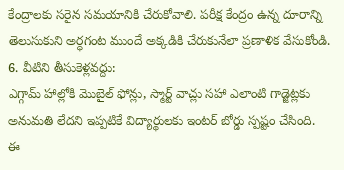కేంద్రాలకు సరైన సమయానికి చేరుకోవాలి. పరీక్ష కేంద్రం ఉన్న దూరాన్ని తెలుసుకుని అర్ధగంట ముందే అక్కడికి చేరుకునేలా ప్రణాళిక వేసుకోండి.
6. వీటిని తీసుకెళ్లవద్దు:
ఎగ్గామ్ హాల్లోకి మొబైల్ ఫోన్లు, స్మార్ట్ వాచ్లు సహా ఎలాంటి గాడ్జెట్లకు అనుమతి లేదని ఇప్పటికే విద్యార్థులకు ఇంటర్ బోర్డు స్పష్టం చేసింది.
ఈ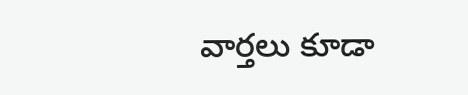వార్తలు కూడా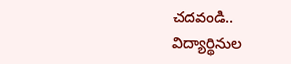చదవండి..
విద్యార్థినుల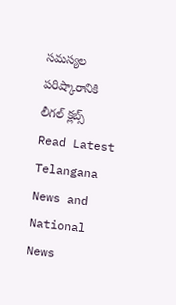సమస్యల పరిష్కారానికి లీగల్ క్లబ్స్
Read Latest Telangana News and National News